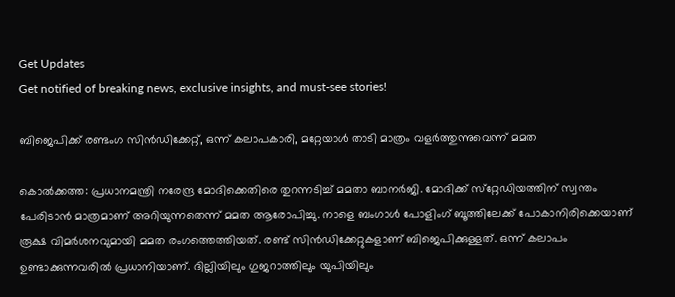Get Updates
Get notified of breaking news, exclusive insights, and must-see stories!

ബിജെപിക്ക് രണ്ടംഗ സിന്‍ഡിക്കേറ്റ്, ഒന്ന് കലാപകാരി, മറ്റേയാള്‍ താടി മാത്രം വളര്‍ത്തുന്നുവെന്ന് മമത

കൊല്‍ക്കത്ത: പ്രധാനമന്ത്രി നരേന്ദ്ര മോദിക്കെതിരെ തുറന്നടിച്ച് മമതാ ബാനര്‍ജി. മോദിക്ക് സ്‌റ്റേഡിയത്തിന് സ്വന്തം പേരിടാന്‍ മാത്രമാണ് അറിയുന്നതെന്ന് മമത ആരോപിച്ചു. നാളെ ബംഗാള്‍ പോളിംഗ് ബൂത്തിലേക്ക് പോകാനിരിക്കെയാണ് രൂക്ഷ വിമര്‍ശനവുമായി മമത രംഗത്തെത്തിയത്. രണ്ട് സിന്‍ഡിക്കേറ്റുകളാണ് ബിജെപിക്കുള്ളത്. ഒന്ന് കലാപം ഉണ്ടാക്കുന്നവരില്‍ പ്രധാനിയാണ്. ദില്ലിയിലും ഗുജറാത്തിലും യുപിയിലും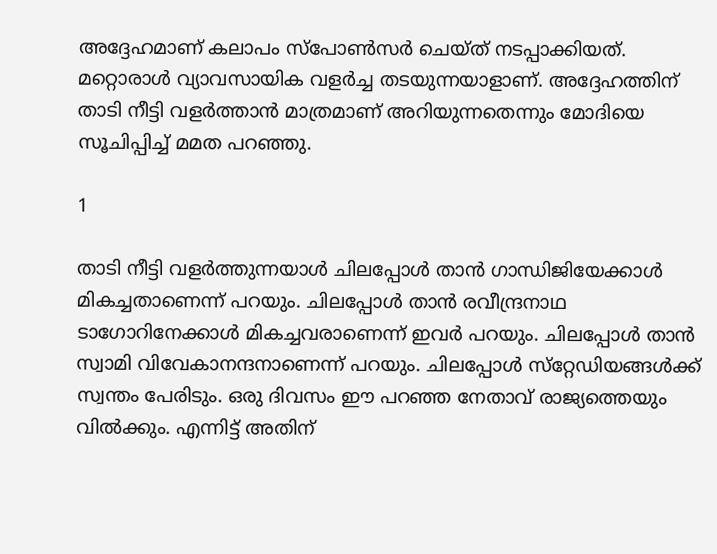അദ്ദേഹമാണ് കലാപം സ്‌പോണ്‍സര്‍ ചെയ്ത് നടപ്പാക്കിയത്. മറ്റൊരാള്‍ വ്യാവസായിക വളര്‍ച്ച തടയുന്നയാളാണ്. അദ്ദേഹത്തിന് താടി നീട്ടി വളര്‍ത്താന്‍ മാത്രമാണ് അറിയുന്നതെന്നും മോദിയെ സൂചിപ്പിച്ച് മമത പറഞ്ഞു.

1

താടി നീട്ടി വളര്‍ത്തുന്നയാള്‍ ചിലപ്പോള്‍ താന്‍ ഗാന്ധിജിയേക്കാള്‍ മികച്ചതാണെന്ന് പറയും. ചിലപ്പോള്‍ താന്‍ രവീന്ദ്രനാഥ ടാഗോറിനേക്കാള്‍ മികച്ചവരാണെന്ന് ഇവര്‍ പറയും. ചിലപ്പോള്‍ താന്‍ സ്വാമി വിവേകാനന്ദനാണെന്ന് പറയും. ചിലപ്പോള്‍ സ്‌റ്റേഡിയങ്ങള്‍ക്ക് സ്വന്തം പേരിടും. ഒരു ദിവസം ഈ പറഞ്ഞ നേതാവ് രാജ്യത്തെയും വില്‍ക്കും. എന്നിട്ട് അതിന്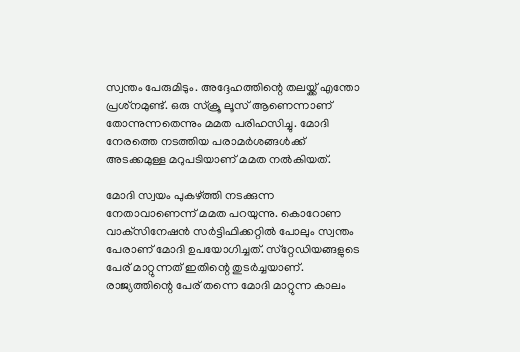സ്വന്തം പേരുമിടും. അദ്ദേഹത്തിന്റെ തലയ്ക്ക് എന്തോ പ്രശ്‌നമുണ്ട്. ഒരു സ്‌ക്രൂ ലൂസ് ആണെന്നാണ് തോന്നുന്നതെന്നും മമത പരിഹസിച്ചു. മോദി നേരത്തെ നടത്തിയ പരാമര്‍ശങ്ങള്‍ക്ക് അടക്കമുള്ള മറുപടിയാണ് മമത നല്‍കിയത്.

മോദി സ്വയം പുകഴ്ത്തി നടക്കുന്ന നേതാവാണെന്ന് മമത പറയുന്നു. കൊറോണ വാക്‌സിനേഷന്‍ സര്‍ട്ടിഫിക്കറ്റില്‍ പോലും സ്വന്തം പേരാണ് മോദി ഉപയോഗിച്ചത്. സ്‌റ്റേഡിയങ്ങളുടെ പേര് മാറ്റുന്നത് ഇതിന്റെ തുടര്‍ച്ചയാണ്. രാജ്യത്തിന്റെ പേര് തന്നെ മോദി മാറ്റുന്ന കാലം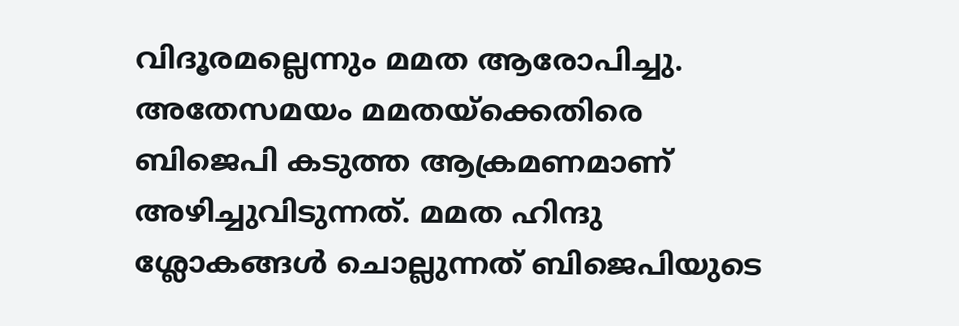വിദൂരമല്ലെന്നും മമത ആരോപിച്ചു. അതേസമയം മമതയ്‌ക്കെതിരെ ബിജെപി കടുത്ത ആക്രമണമാണ് അഴിച്ചുവിടുന്നത്. മമത ഹിന്ദു ശ്ലോകങ്ങള്‍ ചൊല്ലുന്നത് ബിജെപിയുടെ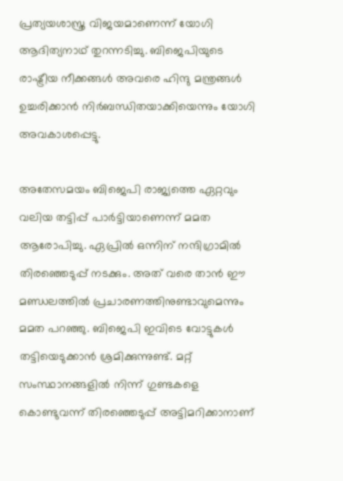പ്രത്യയശാസ്ത്ര വിജയമാണെന്ന് യോഗി ആദിത്യനാഥ് തുറന്നടിച്ചു. ബിജെപിയുടെ രാഷ്ട്രീയ നീക്കങ്ങള്‍ അവരെ ഹിന്ദു മന്ത്രങ്ങള്‍ ഉച്ചരിക്കാന്‍ നിര്‍ബന്ധിതയാക്കിയെന്നും യോഗി അവകാശപ്പെട്ടു.

അതേസമയം ബിജെപി രാജ്യത്തെ ഏറ്റവും വലിയ തട്ടിപ്പ് പാര്‍ട്ടിയാണെന്ന് മമത ആരോപിച്ചു. ഏപ്രില്‍ ഒന്നിന് നന്ദിഗ്രാമില്‍ തിരഞ്ഞെടുപ്പ് നടക്കും. അത് വരെ താന്‍ ഈ മണ്ഡലത്തില്‍ പ്രചാരണത്തിനുണ്ടാവുമെന്നും മമത പറഞ്ഞു. ബിജെപി ഇവിടെ വോട്ടുകള്‍ തട്ടിയെടുക്കാന്‍ ശ്രമിക്കുന്നുണ്ട്. മറ്റ് സംസ്ഥാനങ്ങളില്‍ നിന്ന് ഗുണ്ടകളെ കൊണ്ടുവന്ന് തിരഞ്ഞെടുപ്പ് അട്ടിമറിക്കാനാണ്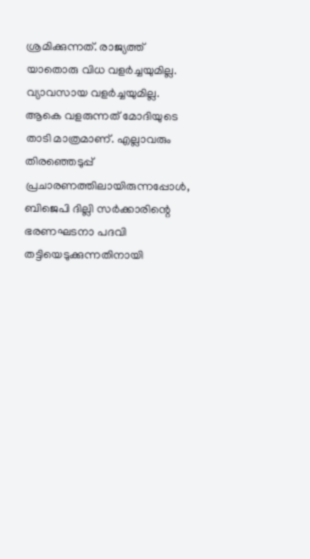ശ്രമിക്കുന്നത്. രാജ്യത്ത് യാതൊരു വിധ വളര്‍ച്ചയുമില്ല. വ്യാവസായ വളര്‍ച്ചയുമില്ല. ആകെ വളരുന്നത് മോദിയുടെ താടി മാത്രമാണ്. എല്ലാവരും തിരഞ്ഞെടുപ്പ് പ്രചാരണത്തിലായിരുന്നപ്പോള്‍, ബിജെപി ദില്ലി സര്‍ക്കാരിന്റെ ഭരണഘടനാ പദവി തട്ടിയെടുക്കുന്നതിനായി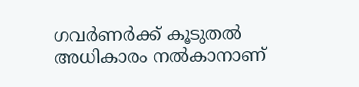ഗവര്‍ണര്‍ക്ക് കൂടുതല്‍ അധികാരം നല്‍കാനാണ്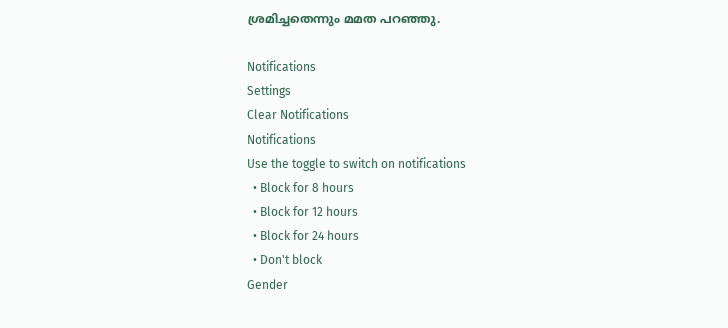ശ്രമിച്ചതെന്നും മമത പറഞ്ഞു.

Notifications
Settings
Clear Notifications
Notifications
Use the toggle to switch on notifications
  • Block for 8 hours
  • Block for 12 hours
  • Block for 24 hours
  • Don't block
Gender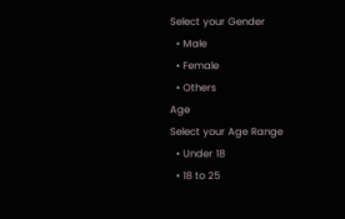Select your Gender
  • Male
  • Female
  • Others
Age
Select your Age Range
  • Under 18
  • 18 to 25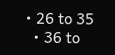• 26 to 35
  • 36 to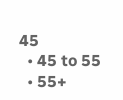45
  • 45 to 55
  • 55+